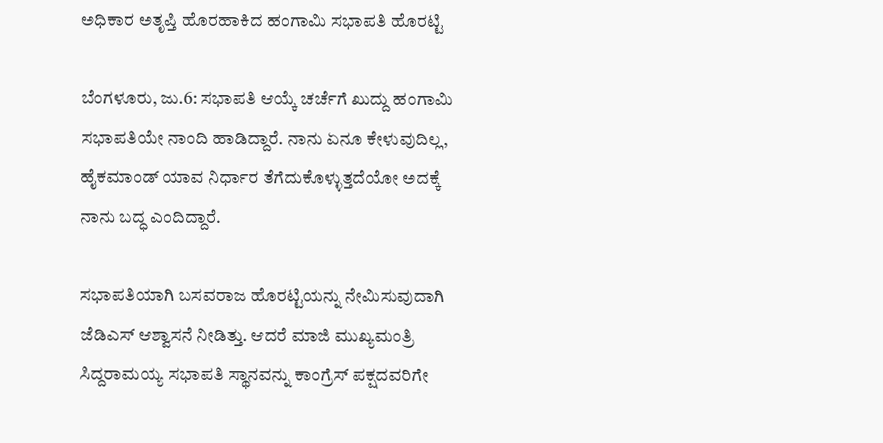ಅಧಿಕಾರ ಅತೃಪ್ತಿ ಹೊರಹಾಕಿದ ಹಂಗಾಮಿ ಸಭಾಪತಿ ಹೊರಟ್ಟಿ

ಬೆಂಗಳೂರು, ಜು.6: ಸಭಾಪತಿ ಆಯ್ಕೆ ಚರ್ಚೆಗೆ ಖುದ್ದು ಹಂಗಾಮಿ ಸಭಾಪತಿಯೇ ನಾಂದಿ ಹಾಡಿದ್ದಾರೆ. ನಾನು ಏನೂ ಕೇಳುವುದಿಲ್ಲ, ಹೈಕಮಾಂಡ್‌ ಯಾವ ನಿರ್ಧಾರ ತೆಗೆದುಕೊಳ್ಳುತ್ತದೆಯೋ ಅದಕ್ಕೆ ನಾನು ಬದ್ಧ ಎಂದಿದ್ದಾರೆ.

ಸಭಾಪತಿಯಾಗಿ ಬಸವರಾಜ ಹೊರಟ್ಟಿಯನ್ನು ನೇಮಿಸುವುದಾಗಿ ಜೆಡಿಎಸ್‌ ಆಶ್ವಾಸನೆ ನೀಡಿತ್ತು. ಆದರೆ ಮಾಜಿ ಮುಖ್ಯಮಂತ್ರಿ ಸಿದ್ದರಾಮಯ್ಯ ಸಭಾಪತಿ ಸ್ಥಾನವನ್ನು ಕಾಂಗ್ರೆಸ್‌ ಪಕ್ಷದವರಿಗೇ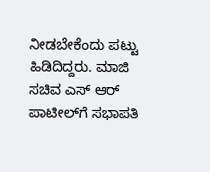ನೀಡಬೇಕೆಂದು ಪಟ್ಟು ಹಿಡಿದಿದ್ದರು. ಮಾಜಿ ಸಚಿವ ಎಸ್‌ ಆರ್‌ ಪಾಟೀಲ್‌ಗೆ ಸಭಾಪತಿ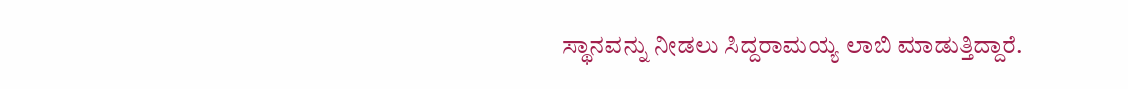ಸ್ಥಾನವನ್ನು ನೀಡಲು ಸಿದ್ದರಾಮಯ್ಯ ಲಾಬಿ ಮಾಡುತ್ತಿದ್ದಾರೆ.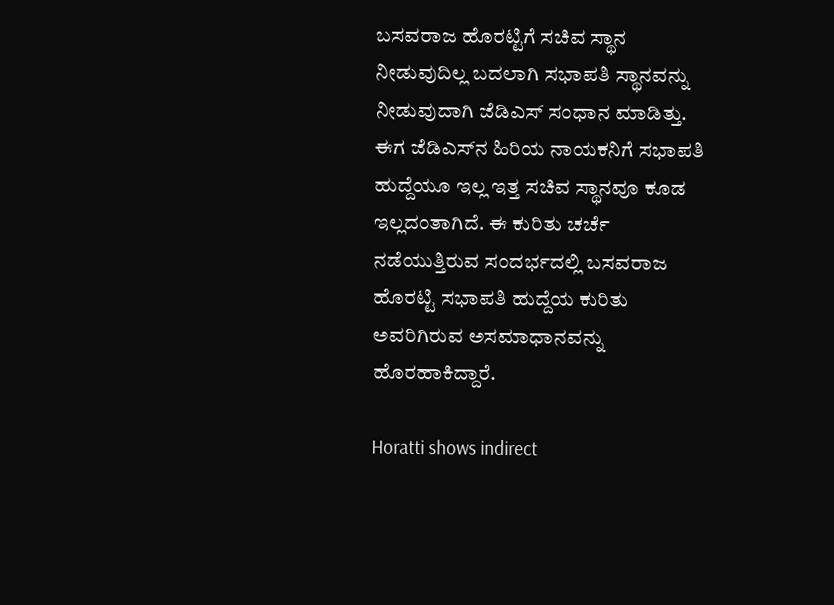ಬಸವರಾಜ ಹೊರಟ್ಟಿಗೆ ಸಚಿವ ಸ್ಥಾನ ನೀಡುವುದಿಲ್ಲ ಬದಲಾಗಿ ಸಭಾಪತಿ ಸ್ಥಾನವನ್ನು ನೀಡುವುದಾಗಿ ಜೆಡಿಎಸ್‌ ಸಂಧಾನ ಮಾಡಿತ್ತು. ಈಗ ಜೆಡಿಎಸ್‌ನ ಹಿರಿಯ ನಾಯಕನಿಗೆ ಸಭಾಪತಿ ಹುದ್ದೆಯೂ ಇಲ್ಲ ಇತ್ತ ಸಚಿವ ಸ್ಥಾನವೂ ಕೂಡ ಇಲ್ಲದಂತಾಗಿದೆ. ಈ ಕುರಿತು ಚರ್ಚೆ ನಡೆಯುತ್ತಿರುವ ಸಂದರ್ಭದಲ್ಲಿ ಬಸವರಾಜ ಹೊರಟ್ಟಿ ಸಭಾಪತಿ ಹುದ್ದೆಯ ಕುರಿತು ಅವರಿಗಿರುವ ಅಸಮಾಧಾನವನ್ನು ಹೊರಹಾಕಿದ್ದಾರೆ.

Horatti shows indirect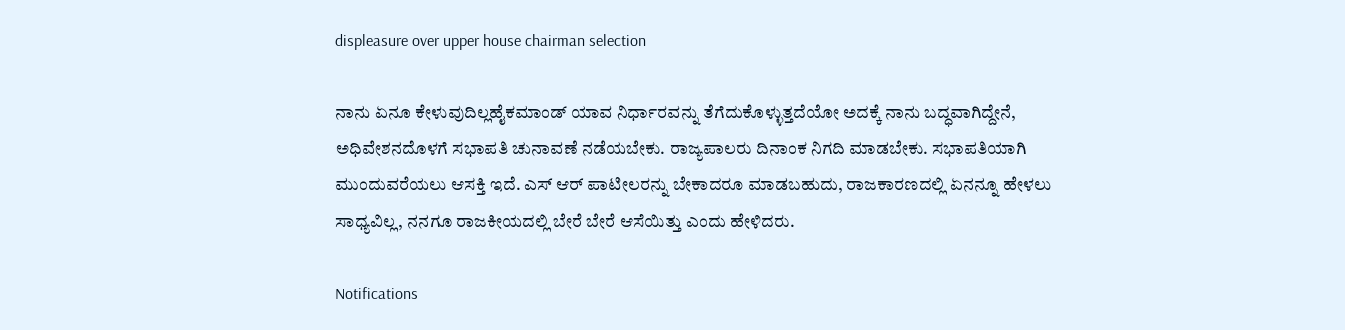displeasure over upper house chairman selection

ನಾನು ಏನೂ ಕೇಳುವುದಿಲ್ಲಹೈಕಮಾಂಡ್‌ ಯಾವ ನಿರ್ಧಾರವನ್ನು ತೆಗೆದುಕೊಳ್ಳುತ್ತದೆಯೋ ಅದಕ್ಕೆ ನಾನು ಬದ್ಧವಾಗಿದ್ದೇನೆ, ಅಧಿವೇಶನದೊಳಗೆ ಸಭಾಪತಿ ಚುನಾವಣೆ ನಡೆಯಬೇಕು. ರಾಜ್ಯಪಾಲರು ದಿನಾಂಕ ನಿಗದಿ ಮಾಡಬೇಕು. ಸಭಾಪತಿಯಾಗಿ ಮುಂದುವರೆಯಲು ಆಸಕ್ತಿ ಇದೆ. ಎಸ್‌ ಆರ್‌ ಪಾಟೀಲರನ್ನು ಬೇಕಾದರೂ ಮಾಡಬಹುದು, ರಾಜಕಾರಣದಲ್ಲಿ ಏನನ್ನೂ ಹೇಳಲು ಸಾಧ್ಯವಿಲ್ಲ, ನನಗೂ ರಾಜಕೀಯದಲ್ಲಿ ಬೇರೆ ಬೇರೆ ಆಸೆಯಿತ್ತು ಎಂದು ಹೇಳಿದರು.

Notifications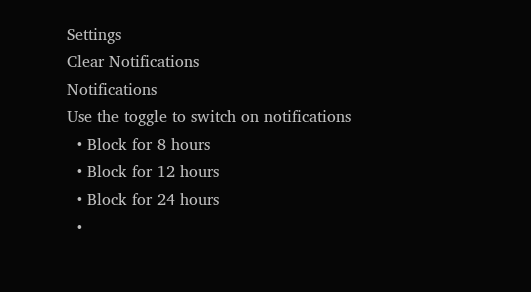Settings
Clear Notifications
Notifications
Use the toggle to switch on notifications
  • Block for 8 hours
  • Block for 12 hours
  • Block for 24 hours
  •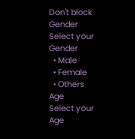Don't block
Gender
Select your Gender
  • Male
  • Female
  • Others
Age
Select your Age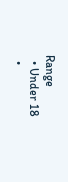Range
  • Under 18
  •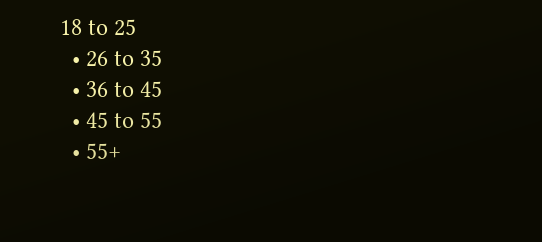18 to 25
  • 26 to 35
  • 36 to 45
  • 45 to 55
  • 55+